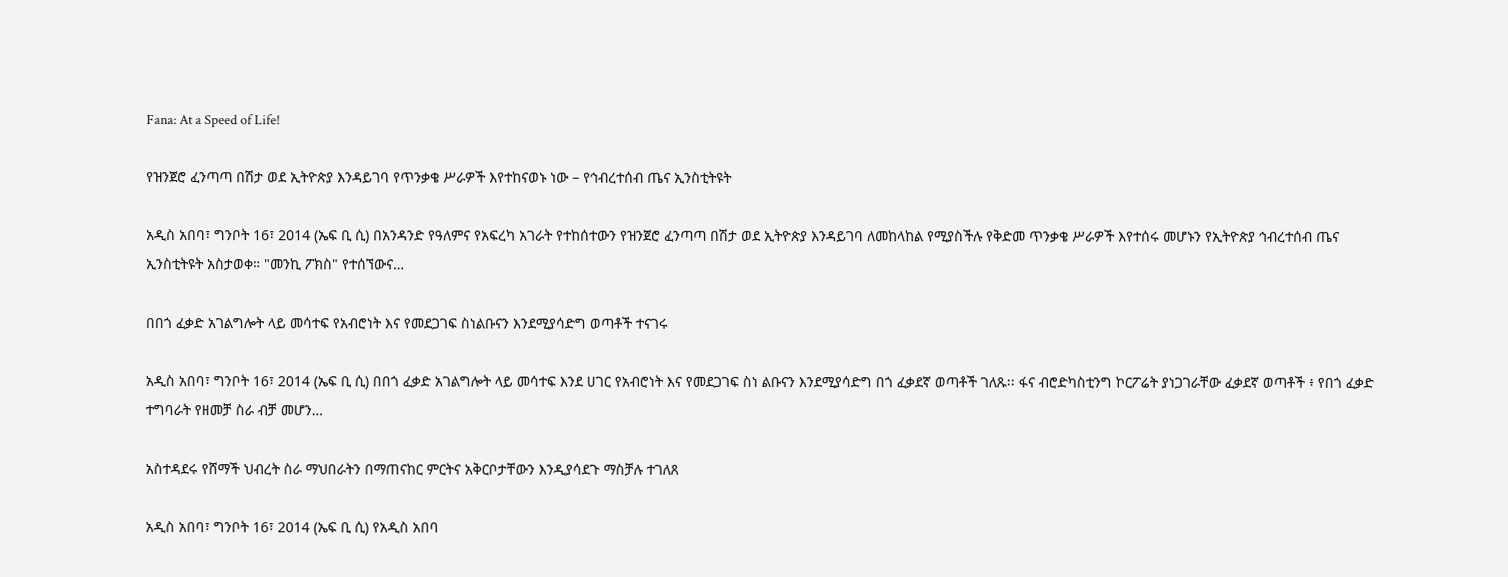Fana: At a Speed of Life!

የዝንጀሮ ፈንጣጣ በሽታ ወደ ኢትዮጵያ እንዳይገባ የጥንቃቄ ሥራዎች እየተከናወኑ ነው – የኅብረተሰብ ጤና ኢንስቲትዩት

አዲስ አበባ፣ ግንቦት 16፣ 2014 (ኤፍ ቢ ሲ) በአንዳንድ የዓለምና የአፍረካ አገራት የተከሰተውን የዝንጀሮ ፈንጣጣ በሽታ ወደ ኢትዮጵያ እንዳይገባ ለመከላከል የሚያስችሉ የቅድመ ጥንቃቄ ሥራዎች እየተሰሩ መሆኑን የኢትዮጵያ ኅብረተሰብ ጤና ኢንስቲትዩት አስታወቀ። "መንኪ ፖክስ" የተሰኘውና…

በበጎ ፈቃድ አገልግሎት ላይ መሳተፍ የአብሮነት እና የመደጋገፍ ስነልቡናን እንደሚያሳድግ ወጣቶች ተናገሩ

አዲስ አበባ፣ ግንቦት 16፣ 2014 (ኤፍ ቢ ሲ) በበጎ ፈቃድ አገልግሎት ላይ መሳተፍ እንደ ሀገር የአብሮነት እና የመደጋገፍ ስነ ልቡናን እንደሚያሳድግ በጎ ፈቃደኛ ወጣቶች ገለጹ፡፡ ፋና ብሮድካስቲንግ ኮርፖሬት ያነጋገራቸው ፈቃደኛ ወጣቶች ፥ የበጎ ፈቃድ ተግባራት የዘመቻ ስራ ብቻ መሆን…

አስተዳደሩ የሸማች ህብረት ስራ ማህበራትን በማጠናከር ምርትና አቅርቦታቸውን እንዲያሳደጉ ማስቻሉ ተገለጸ

አዲስ አበባ፣ ግንቦት 16፣ 2014 (ኤፍ ቢ ሲ) የአዲስ አበባ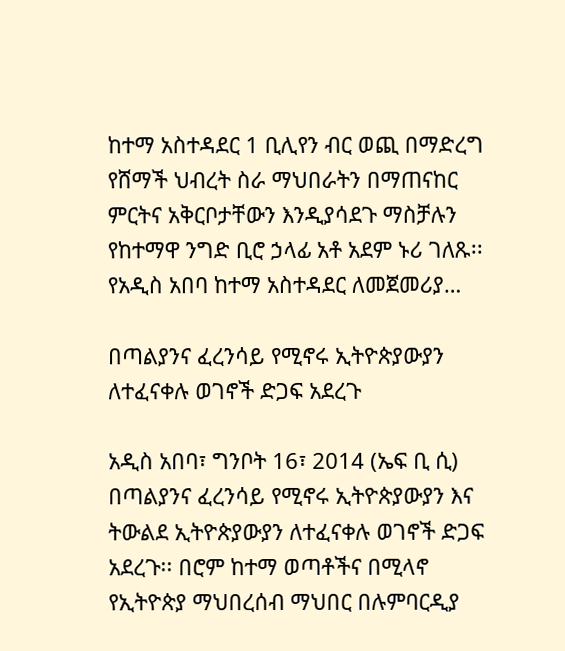ከተማ አስተዳደር 1 ቢሊየን ብር ወጪ በማድረግ የሸማች ህብረት ስራ ማህበራትን በማጠናከር ምርትና አቅርቦታቸውን እንዲያሳደጉ ማስቻሉን የከተማዋ ንግድ ቢሮ ኃላፊ አቶ አደም ኑሪ ገለጹ፡፡ የአዲስ አበባ ከተማ አስተዳደር ለመጀመሪያ…

በጣልያንና ፈረንሳይ የሚኖሩ ኢትዮጵያውያን ለተፈናቀሉ ወገኖች ድጋፍ አደረጉ

አዲስ አበባ፣ ግንቦት 16፣ 2014 (ኤፍ ቢ ሲ) በጣልያንና ፈረንሳይ የሚኖሩ ኢትዮጵያውያን እና ትውልደ ኢትዮጵያውያን ለተፈናቀሉ ወገኖች ድጋፍ አደረጉ፡፡ በሮም ከተማ ወጣቶችና በሚላኖ የኢትዮጵያ ማህበረሰብ ማህበር በሉምባርዲያ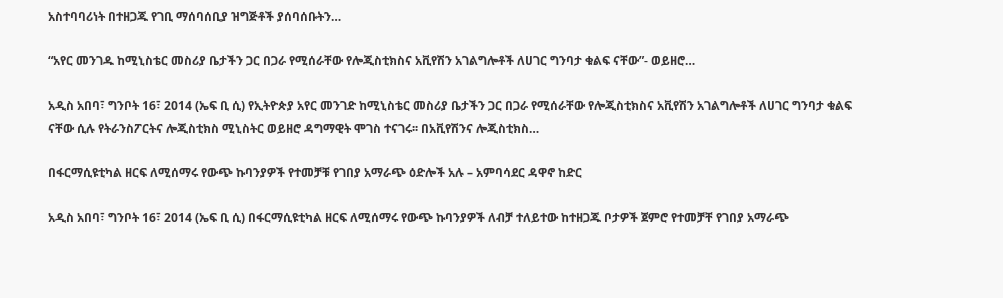አስተባባሪነት በተዘጋጁ የገቢ ማሰባሰቢያ ዝግጅቶች ያሰባሰቡትን…

“አየር መንገዱ ከሚኒስቴር መስሪያ ቤታችን ጋር በጋራ የሚሰራቸው የሎጂስቲክስና አቪየሽን አገልግሎቶች ለሀገር ግንባታ ቁልፍ ናቸው”- ወይዘሮ…

አዲስ አበባ፣ ግንቦት 16፣ 2014 (ኤፍ ቢ ሲ) የኢትዮጵያ አየር መንገድ ከሚኒስቴር መስሪያ ቤታችን ጋር በጋራ የሚሰራቸው የሎጂስቲክስና አቪየሽን አገልግሎቶች ለሀገር ግንባታ ቁልፍ ናቸው ሲሉ የትራንስፖርትና ሎጂስቲክስ ሚኒስትር ወይዘሮ ዳግማዊት ሞገስ ተናገሩ፡፡ በአቪየሽንና ሎጂስቲክስ…

በፋርማሲዩቲካል ዘርፍ ለሚሰማሩ የውጭ ኩባንያዎች የተመቻቹ የገበያ አማራጭ ዕድሎች አሉ – አምባሳደር ዳዋኖ ከድር

አዲስ አበባ፣ ግንቦት 16፣ 2014 (ኤፍ ቢ ሲ) በፋርማሲዩቲካል ዘርፍ ለሚሰማሩ የውጭ ኩባንያዎች ለብቻ ተለይተው ከተዘጋጁ ቦታዎች ጀምሮ የተመቻቸ የገበያ አማራጭ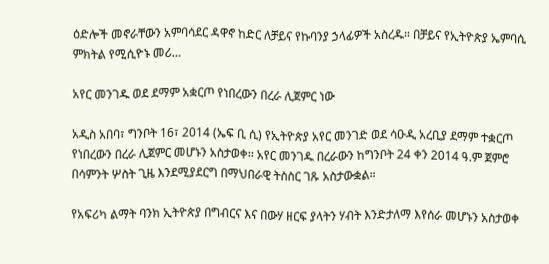ዕድሎች መኖራቸውን አምባሳደር ዳዋኖ ከድር ለቻይና የኩባንያ ኃላፊዎች አስረዱ። በቻይና የኢትዮጵያ ኤምባሲ ምክትል የሚሲዮኑ መሪ…

አየር መንገዱ ወደ ደማም አቋርጦ የነበረውን በረራ ሊጀምር ነው

አዲስ አበባ፣ ግንቦት 16፣ 2014 (ኤፍ ቢ ሲ) የኢትዮጵያ አየር መንገድ ወደ ሳዑዲ አረቢያ ደማም ተቋርጦ የነበረውን በረራ ሊጀምር መሆኑን አስታወቀ፡፡ አየር መንገዱ በረራውን ከግንቦት 24 ቀን 2014 ዓ.ም ጀምሮ በሳምንት ሦስት ጊዜ እንደሚያደርግ በማህበራዊ ትስስር ገጹ አስታውቋል።

የአፍሪካ ልማት ባንክ ኢትዮጵያ በግብርና እና በውሃ ዘርፍ ያላትን ሃብት እንድታለማ እየሰራ መሆኑን አስታወቀ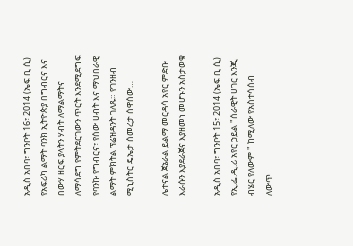አዲስ አበባ፣ ግንቦት 16፣ 2014 (ኤፍ ቢ ሲ) የአፍሪካ ልማት ባንክ ኢትዮጵያ በግብርና እና በውሃ ዘርፍ ያላትን ሃብት ለማልማትና ለማሳደግ የምትደርገውን ጥርት እንደሚደግፍ የባንኩ የግብርና፣ የሰው ሀብት እና ማህበራዊ ልማት ምክትል ፕሬዝዳንት ገለጹ። የገንዘብ ሚኒስትር ዴኤታ ሰመረታ ሰዋሰው…

ሌተናል ጀኔራል ይልማ መርዳሳ አየር ምድቡ እራሱን እያደራጀና እያዘመነ መሆኑን አስታወቁ

አዲስ አበባ፣ ግንቦት 15፣ 2014 (ኤፍ ቢ ሲ) የኢ.ፌ.ዲ.ሪ አየር ኃይል "ሰራዊት ሀገር እንጂ ብሄር የለውም " ከሚለው የአስተሳሰብ ለውጥ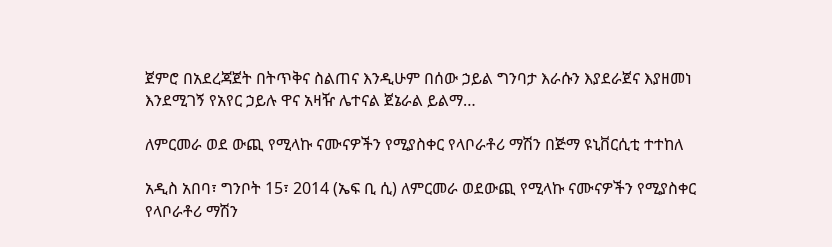ጀምሮ በአደረጃጀት በትጥቅና ስልጠና እንዲሁም በሰው ኃይል ግንባታ እራሱን እያደራጀና እያዘመነ እንደሚገኝ የአየር ኃይሉ ዋና አዛዥ ሌተናል ጀኔራል ይልማ…

ለምርመራ ወደ ውጪ የሚላኩ ናሙናዎችን የሚያስቀር የላቦራቶሪ ማሽን በጅማ ዩኒቨርሲቲ ተተከለ

አዲስ አበባ፣ ግንቦት 15፣ 2014 (ኤፍ ቢ ሲ) ለምርመራ ወደውጪ የሚላኩ ናሙናዎችን የሚያስቀር የላቦራቶሪ ማሽን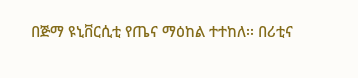በጅማ ዩኒቨርሲቲ የጤና ማዕከል ተተከለ፡፡ በሪቲና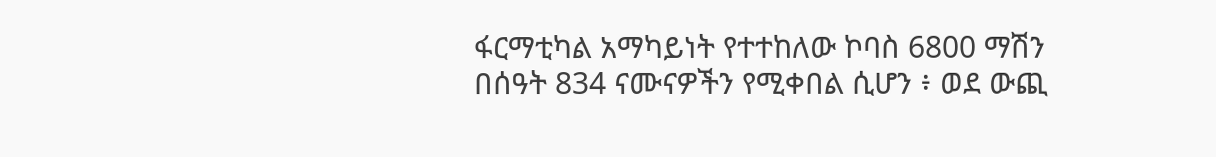ፋርማቲካል አማካይነት የተተከለው ኮባስ 6800 ማሽን በሰዓት 834 ናሙናዎችን የሚቀበል ሲሆን ፥ ወደ ውጪ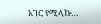አገር የሚላኩ…